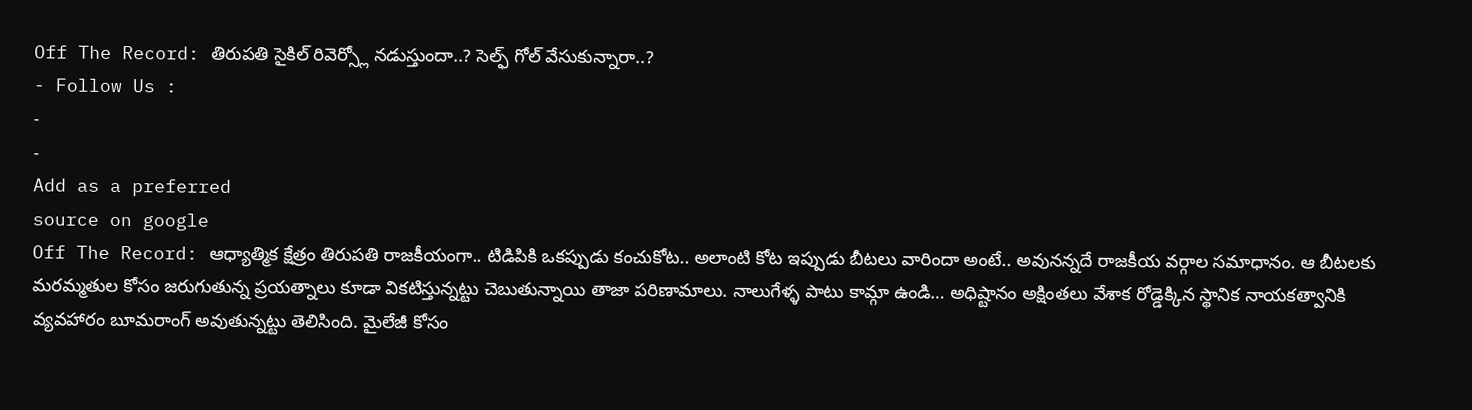Off The Record: తిరుపతి సైకిల్ రివెర్స్లో నడుస్తుందా..? సెల్ఫ్ గోల్ వేసుకున్నారా..?
- Follow Us :
-
-
Add as a preferred
source on google
Off The Record: ఆధ్యాత్మిక క్షేత్రం తిరుపతి రాజకీయంగా.. టిడిపికి ఒకప్పుడు కంచుకోట.. అలాంటి కోట ఇప్పుడు బీటలు వారిందా అంటే.. అవునన్నదే రాజకీయ వర్గాల సమాధానం. ఆ బీటలకు మరమ్మతుల కోసం జరుగుతున్న ప్రయత్నాలు కూడా వికటిస్తున్నట్టు చెబుతున్నాయి తాజా పరిణామాలు. నాలుగేళ్ళ పాటు కామ్గా ఉండి… అధిష్టానం అక్షింతలు వేశాక రోడ్డెక్కిన స్థానిక నాయకత్వానికి వ్యవహారం బూమరాంగ్ అవుతున్నట్టు తెలిసింది. మైలేజీ కోసం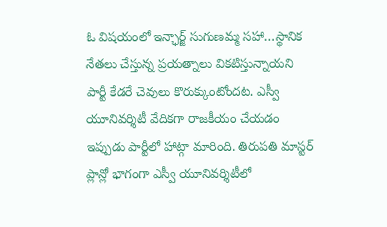ఓ విషయంలో ఇన్ఛార్జ్ సుగుణమ్మ సహా…స్థానిక నేతలు చేస్తున్న ప్రయత్నాలు వికటిస్తున్నాయని పార్టీ కేడరే చెవులు కొరుక్కుంటోందట. ఎస్వీ యూనివర్శిటీ వేదికగా రాజకీయం చేయడం ఇప్పుడు పార్టీలో హాట్గా మారింది. తిరుపతి మాస్టర్ ప్లాన్లో భాగంగా ఎస్వీ యూనివర్శిటీలో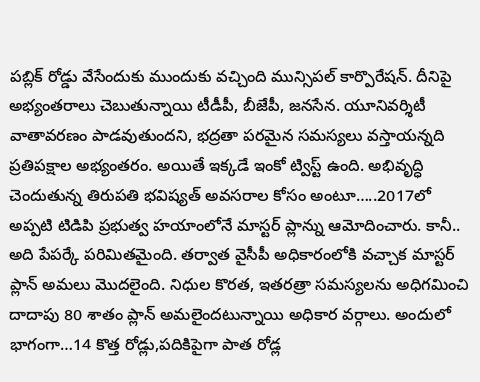పబ్లిక్ రోడ్డు వేసేందుకు ముందుకు వచ్చింది మున్సిపల్ కార్పొరేషన్. దీనిపై అభ్యంతరాలు చెబుతున్నాయి టీడీపీ, బీజేపీ, జనసేన. యూనివర్శిటీ వాతావరణం పాడవుతుందని, భద్రతా పరమైన సమస్యలు వస్తాయన్నది ప్రతిపక్షాల అభ్యంతరం. అయితే ఇక్కడే ఇంకో ట్విస్ట్ ఉంది. అభివృద్ధి చెందుతున్న తిరుపతి భవిష్యత్ అవసరాల కోసం అంటూ…..2017లో అప్పటి టిడిపి ప్రభుత్వ హయాంలోనే మాస్టర్ ప్లాన్ను ఆమోదించారు. కానీ.. అది పేపర్కే పరిమితమైంది. తర్వాత వైసీపీ అధికారంలోకి వచ్చాక మాస్టర్ ప్లాన్ అమలు మొదలైంది. నిధుల కొరత, ఇతరత్రా సమస్యలను అధిగమించి దాదాపు 80 శాతం ప్లాన్ అమలైందటున్నాయి అధికార వర్గాలు. అందులో భాగంగా…14 కొత్త రోడ్లు,పదికిపైగా పాత రోడ్ల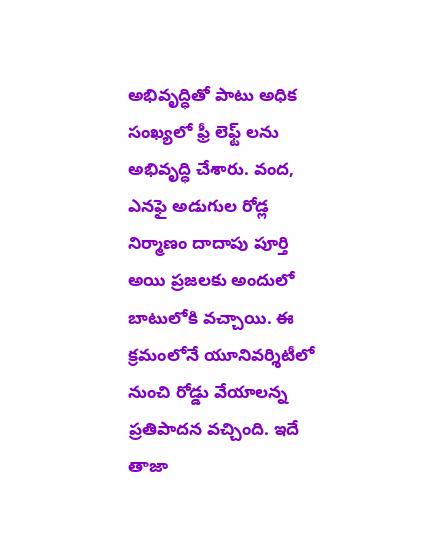అభివృద్ధితో పాటు అధిక సంఖ్యలో ఫ్రీ లెఫ్ట్ లను అభివృద్ధి చేశారు. వంద, ఎనఫై అడుగుల రోడ్ల నిర్మాణం దాదాపు పూర్తి అయి ప్రజలకు అందులో బాటులోకి వచ్చాయి. ఈ క్రమంలోనే యూనివర్శిటీలో నుంచి రోడ్డు వేయాలన్న ప్రతిపాదన వచ్చింది. ఇదే తాజా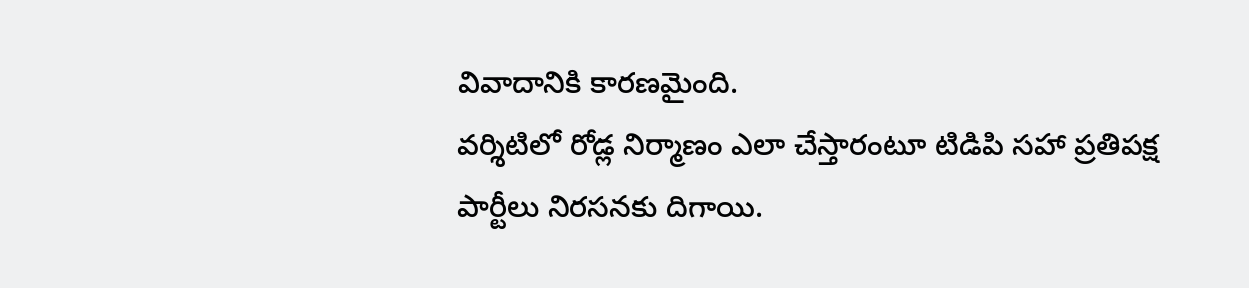వివాదానికి కారణమైంది.
వర్శిటిలో రోడ్ల నిర్మాణం ఎలా చేస్తారంటూ టిడిపి సహా ప్రతిపక్ష పార్టీలు నిరసనకు దిగాయి.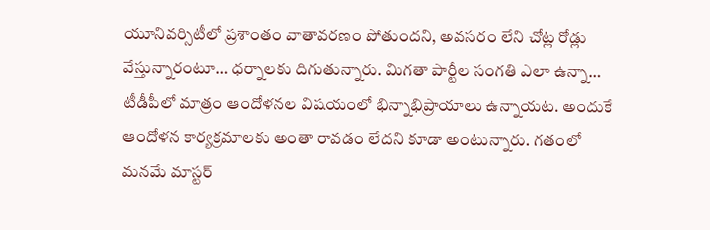యూనివర్సిటీలో ప్రశాంతం వాతావరణం పోతుందని, అవసరం లేని చోట్ల రోడ్లు వేస్తున్నారంటూ… ధర్నాలకు దిగుతున్నారు. మిగతా పార్టీల సంగతి ఎలా ఉన్నా… టీడీపీలో మాత్రం ఆందోళనల విషయంలో భిన్నాభిప్రాయాలు ఉన్నాయట. అందుకే ఆందోళన కార్యక్రమాలకు అంతా రావడం లేదని కూడా అంటున్నారు. గతంలో మనమే మాస్టర్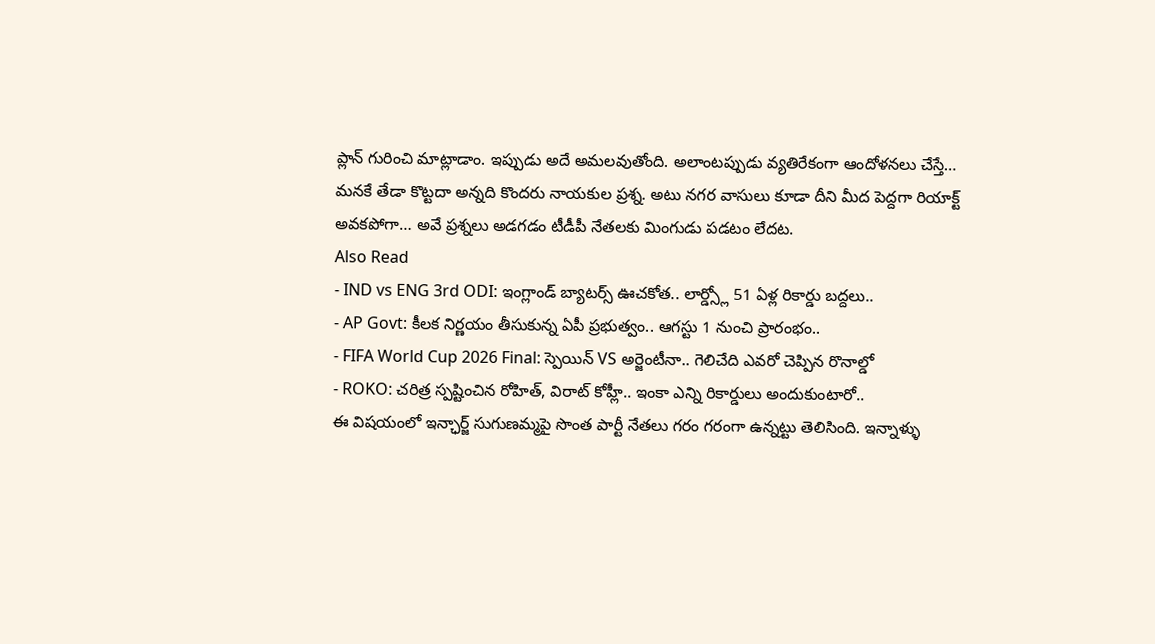ప్లాన్ గురించి మాట్లాడాం. ఇప్పుడు అదే అమలవుతోంది. అలాంటప్పుడు వ్యతిరేకంగా ఆందోళనలు చేస్తే… మనకే తేడా కొట్టదా అన్నది కొందరు నాయకుల ప్రశ్న. అటు నగర వాసులు కూడా దీని మీద పెద్దగా రియాక్ట్ అవకపోగా… అవే ప్రశ్నలు అడగడం టీడీపీ నేతలకు మింగుడు పడటం లేదట.
Also Read
- IND vs ENG 3rd ODI: ఇంగ్లాండ్ బ్యాటర్స్ ఊచకోత.. లార్డ్స్లో 51 ఏళ్ల రికార్డు బద్దలు..
- AP Govt: కీలక నిర్ణయం తీసుకున్న ఏపీ ప్రభుత్వం.. ఆగస్టు 1 నుంచి ప్రారంభం..
- FIFA World Cup 2026 Final: స్పెయిన్ VS అర్జెంటీనా.. గెలిచేది ఎవరో చెప్పిన రొనాల్డో
- ROKO: చరిత్ర స్పష్టించిన రోహిత్, విరాట్ కోహ్లీ.. ఇంకా ఎన్ని రికార్డులు అందుకుంటారో..
ఈ విషయంలో ఇన్ఛార్జ్ సుగుణమ్మపై సొంత పార్టీ నేతలు గరం గరంగా ఉన్నట్టు తెలిసింది. ఇన్నాళ్ళు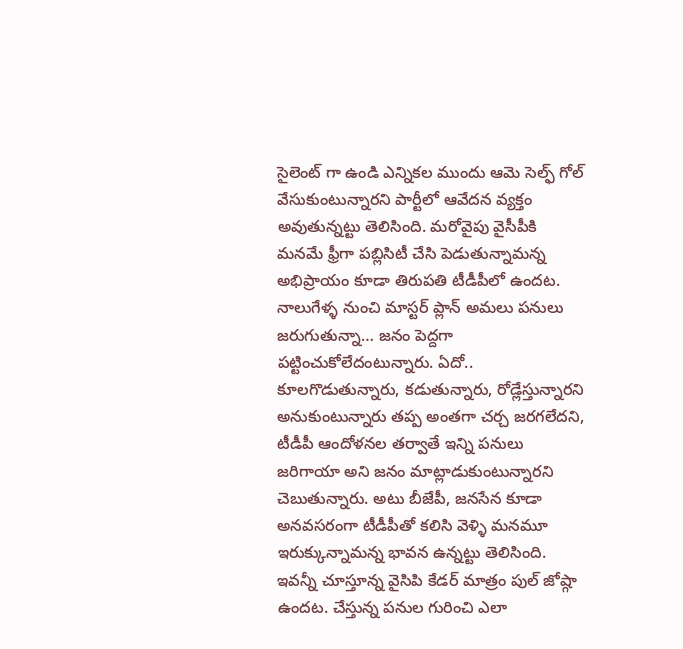సైలెంట్ గా ఉండి ఎన్నికల ముందు ఆమె సెల్ఫ్ గోల్ వేసుకుంటున్నారని పార్టీలో ఆవేదన వ్యక్తం అవుతున్నట్టు తెలిసింది. మరోవైపు వైసీపీకి మనమే ఫ్రీగా పబ్లిసిటీ చేసి పెడుతున్నామన్న అభిప్రాయం కూడా తిరుపతి టీడీపీలో ఉందట. నాలుగేళ్ళ నుంచి మాస్టర్ ప్లాన్ అమలు పనులు జరుగుతున్నా… జనం పెద్దగా పట్టించుకోలేదంటున్నారు. ఏదో.. కూలగొడుతున్నారు, కడుతున్నారు, రోడ్లేస్తున్నారని అనుకుంటున్నారు తప్ప అంతగా చర్చ జరగలేదని, టీడీపీ ఆందోళనల తర్వాతే ఇన్ని పనులు జరిగాయా అని జనం మాట్లాడుకుంటున్నారని చెబుతున్నారు. అటు బీజేపీ, జనసేన కూడా అనవసరంగా టీడీపీతో కలిసి వెళ్ళి మనమూ ఇరుక్కున్నామన్న భావన ఉన్నట్టు తెలిసింది. ఇవన్నీ చూస్తూన్న వైసిపి కేడర్ మాత్రం పుల్ జోష్గా ఉందట. చేస్తున్న పనుల గురించి ఎలా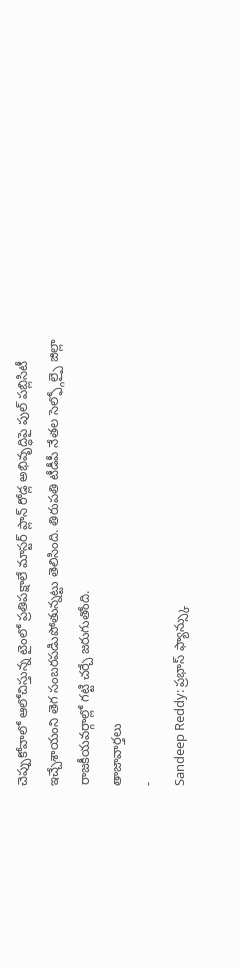చెప్పుకోవాలో ఆలోచిస్తున్న టైంలో ప్రతిపక్షాలే మాస్టర్ ప్లాన్ రోడ్ల అభివృద్ధిపై పుల్ పబ్లిసిటీ ఇచ్చేశాయంని తెగ సంబరపడిుపోతున్నట్టు తెలిసింది. తిరుపతి టీడీపీ నేతల సెల్ఫ్గోల్పై జిల్లా రాజకీయవర్గాల్లో గట్టి చర్చే జరుగుతోంది.
తాజావార్తలు
-
Sandeep Reddy: ప్రభాస్ ఫ్యాన్స్కు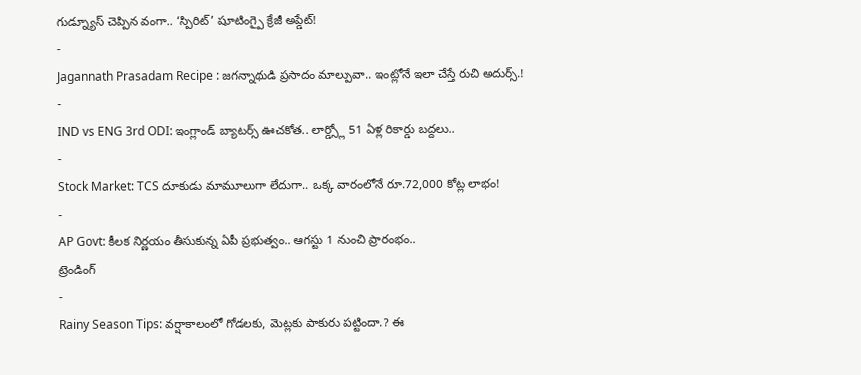గుడ్న్యూస్ చెప్పిన వంగా.. ‘స్పిరిట్’ షూటింగ్పై క్రేజీ అప్డేట్!
-
Jagannath Prasadam Recipe : జగన్నాథుడి ప్రసాదం మాల్పువా.. ఇంట్లోనే ఇలా చేస్తే రుచి అదుర్స్.!
-
IND vs ENG 3rd ODI: ఇంగ్లాండ్ బ్యాటర్స్ ఊచకోత.. లార్డ్స్లో 51 ఏళ్ల రికార్డు బద్దలు..
-
Stock Market: TCS దూకుడు మామూలుగా లేదుగా.. ఒక్క వారంలోనే రూ.72,000 కోట్ల లాభం!
-
AP Govt: కీలక నిర్ణయం తీసుకున్న ఏపీ ప్రభుత్వం.. ఆగస్టు 1 నుంచి ప్రారంభం..
ట్రెండింగ్
-
Rainy Season Tips: వర్షాకాలంలో గోడలకు, మెట్లకు పాకురు పట్టిందా.? ఈ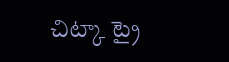చిట్కా ట్రై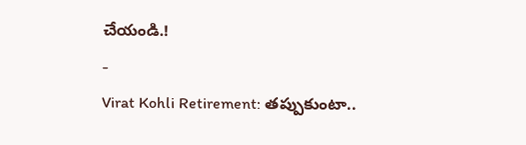చేయండి.!
-
Virat Kohli Retirement: తప్పుకుంటా..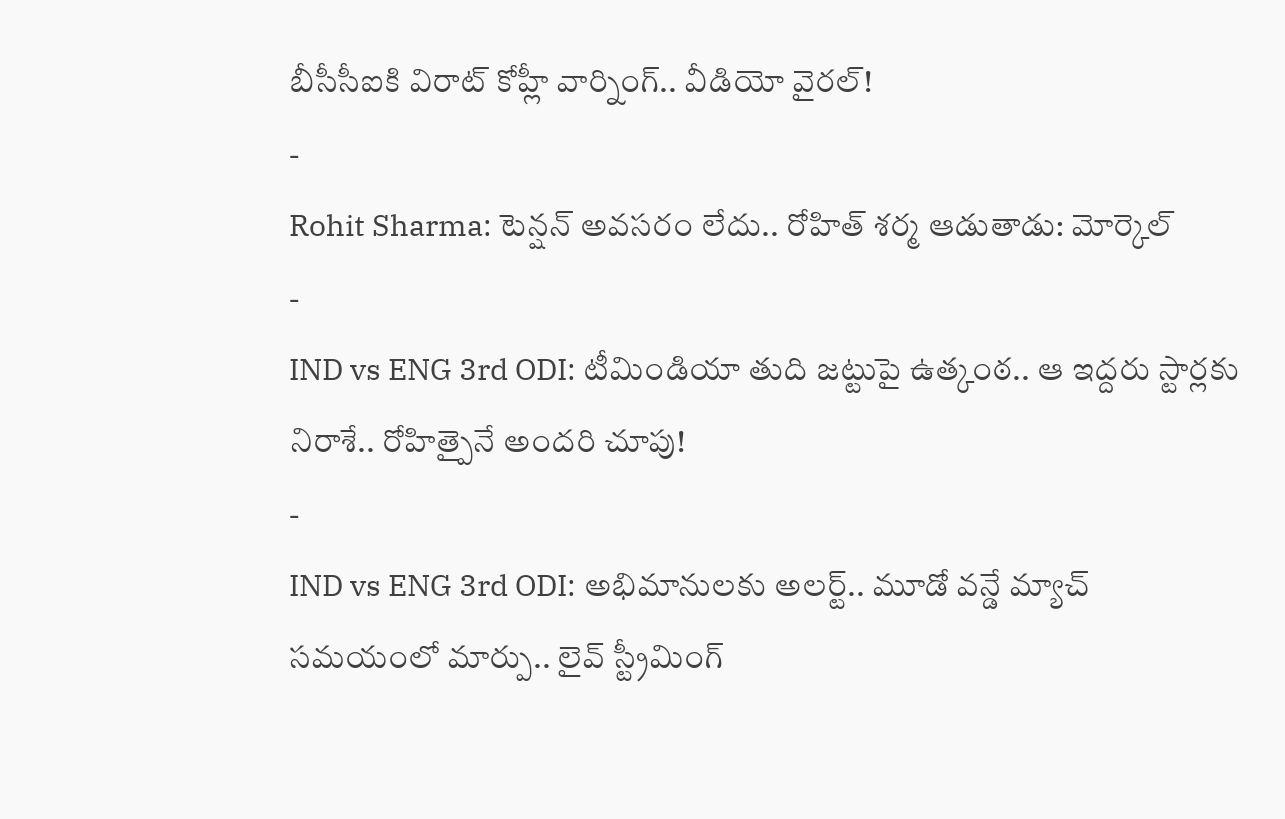బీసీసీఐకి విరాట్ కోహ్లీ వార్నింగ్.. వీడియో వైరల్!
-
Rohit Sharma: టెన్షన్ అవసరం లేదు.. రోహిత్ శర్మ ఆడుతాడు: మోర్కెల్
-
IND vs ENG 3rd ODI: టీమిండియా తుది జట్టుపై ఉత్కంఠ.. ఆ ఇద్దరు స్టార్లకు నిరాశే.. రోహిత్పైనే అందరి చూపు!
-
IND vs ENG 3rd ODI: అభిమానులకు అలర్ట్.. మూడో వన్డే మ్యాచ్ సమయంలో మార్పు.. లైవ్ స్ట్రీమింగ్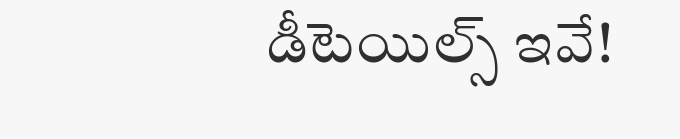డీటెయిల్స్ ఇవే!